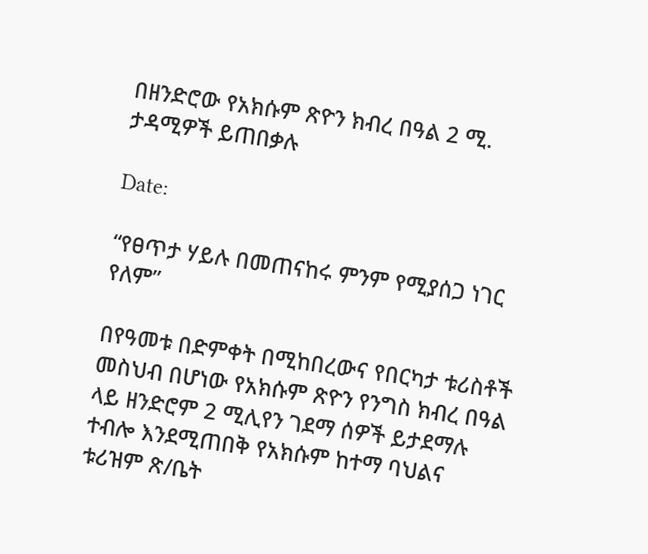በዘንድሮው የአክሱም ጽዮን ክብረ በዓል 2 ሚ. ታዳሚዎች ይጠበቃሉ

Date:

“የፀጥታ ሃይሉ በመጠናከሩ ምንም የሚያሰጋ ነገር የለም”

በየዓመቱ በድምቀት በሚከበረውና የበርካታ ቱሪስቶች መስህብ በሆነው የአክሱም ጽዮን የንግስ ክብረ በዓል ላይ ዘንድሮም 2 ሚሊየን ገደማ ሰዎች ይታደማሉ ተብሎ እንደሚጠበቅ የአክሱም ከተማ ባህልና ቱሪዝም ጽ/ቤት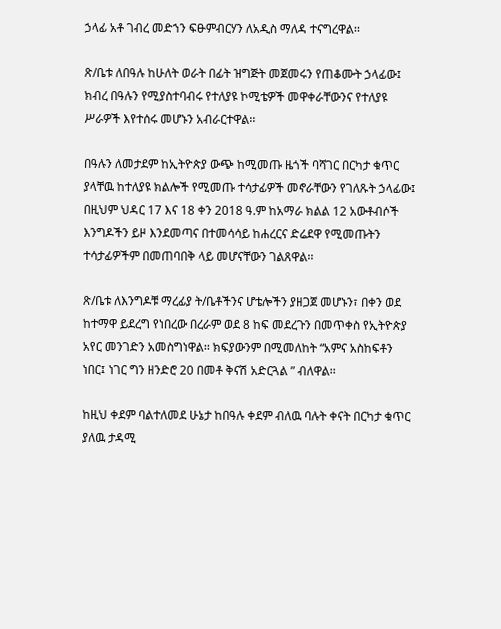ኃላፊ አቶ ገብረ መድኀን ፍፁምብርሃን ለአዲስ ማለዳ ተናግረዋል፡፡

ጽ/ቤቱ ለበዓሉ ከሁለት ወራት በፊት ዝግጅት መጀመሩን የጠቆሙት ኃላፊው፤ ክብረ በዓሉን የሚያስተባብሩ የተለያዩ ኮሚቴዎች መዋቀራቸውንና የተለያዩ ሥራዎች እየተሰሩ መሆኑን አብራርተዋል፡፡

በዓሉን ለመታደም ከኢትዮጵያ ውጭ ከሚመጡ ዜጎች ባሻገር በርካታ ቁጥር ያላቸዉ ከተለያዩ ክልሎች የሚመጡ ተሳታፊዎች መኖራቸውን የገለጹት ኃላፊው፤ በዚህም ህዳር 17 እና 18 ቀን 2018 ዓ.ም ከአማራ ክልል 12 አውቶብሶች እንግዶችን ይዞ እንደመጣና በተመሳሳይ ከሐረርና ድሬደዋ የሚመጡትን ተሳታፊዎችም በመጠባበቅ ላይ መሆናቸውን ገልጸዋል፡፡

ጽ/ቤቱ ለእንግዶቹ ማረፊያ ት/ቤቶችንና ሆቴሎችን ያዘጋጀ መሆኑን፣ በቀን ወደ ከተማዋ ይደረግ የነበረው በረራም ወደ 8 ከፍ መደረጉን በመጥቀስ የኢትዮጵያ አየር መንገድን አመስግነዋል፡፡ ክፍያውንም በሚመለከት “አምና አስከፍቶን ነበር፤ ነገር ግን ዘንድሮ 20 በመቶ ቅናሽ አድርጓል ” ብለዋል፡፡

ከዚህ ቀደም ባልተለመደ ሁኔታ ከበዓሉ ቀደም ብለዉ ባሉት ቀናት በርካታ ቁጥር ያለዉ ታዳሚ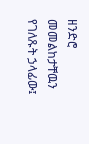ዘንድሮ መመልከታቸዉን የገለጹት ኃላፊው፤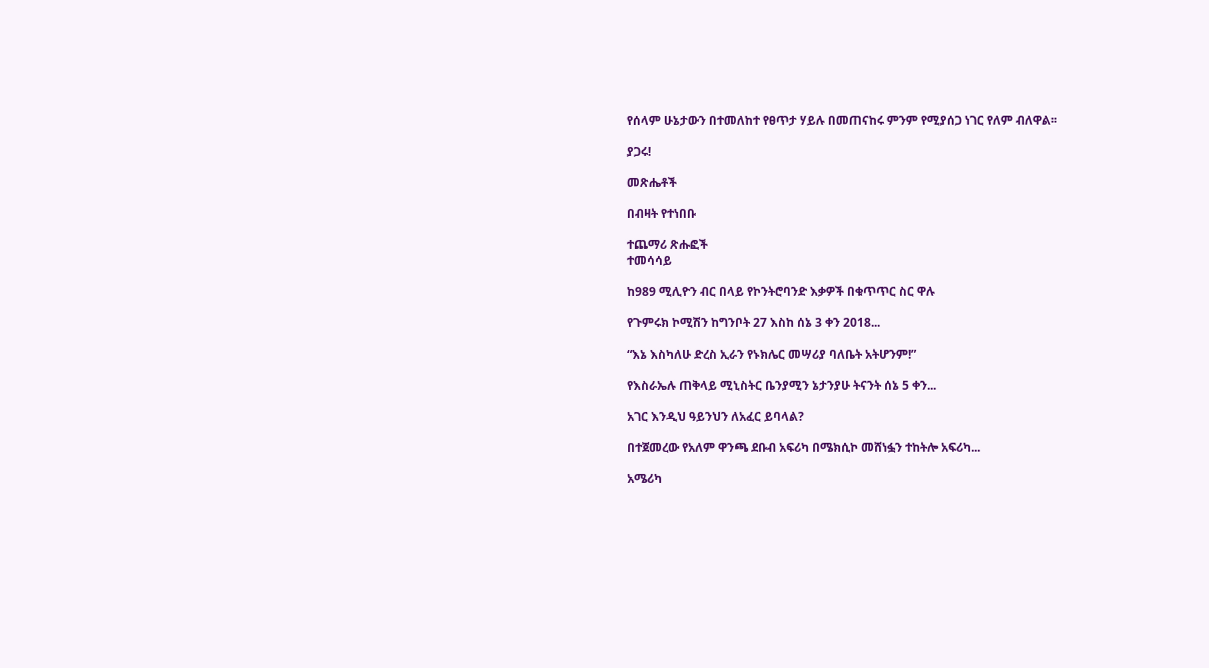የሰላም ሁኔታውን በተመለከተ የፀጥታ ሃይሉ በመጠናከሩ ምንም የሚያሰጋ ነገር የለም ብለዋል፡፡

ያጋሩ!

መጽሔቶች

በብዛት የተነበቡ

ተጨማሪ ጽሑፎች
ተመሳሳይ

ከ989 ሚሊዮን ብር በላይ የኮንትሮባንድ እቃዎች በቁጥጥር ስር ዋሉ

የጉምሩክ ኮሚሽን ከግንቦት 27 እስከ ሰኔ 3 ቀን 2018...

“እኔ እስካለሁ ድረስ ኢራን የኑክሌር መሣሪያ ባለቤት አትሆንም!”

የእስራኤሉ ጠቅላይ ሚኒስትር ቤንያሚን ኔታንያሁ ትናንት ሰኔ 5 ቀን...

አገር እንዲህ ዓይንህን ለአፈር ይባላል?

በተጀመረው የአለም ዋንጫ ደቡብ አፍሪካ በሜክሲኮ መሸነፏን ተከትሎ አፍሪካ...

አሜሪካ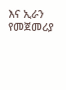እና ኢራን የመጀመሪያ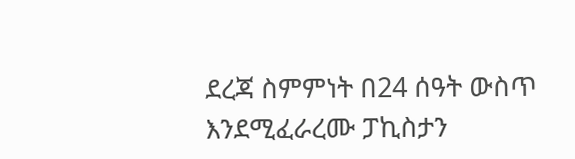ደረጃ ስምምነት በ24 ሰዓት ውስጥ እንደሚፈራረሙ ፓኪስታን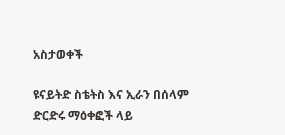አስታወቀች

ዩናይትድ ስቴትስ እና ኢራን በሰላም ድርድሩ ማዕቀፎች ላይ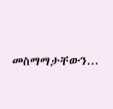መስማማታቸውን...